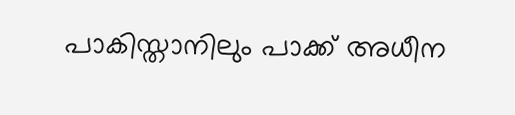പാകിസ്താനിലും പാക്ക് അധീന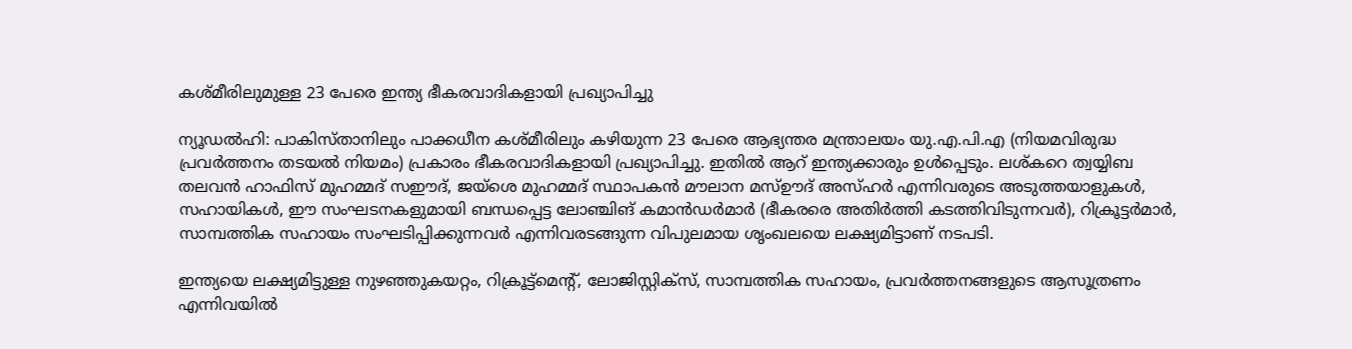കശ്മീരിലുമുള്ള 23 പേരെ ഇന്ത്യ ഭീകരവാദികളായി പ്രഖ്യാപിച്ചു

ന്യൂഡൽഹി: പാകിസ്താനിലും പാക്കധീന കശ്മീരിലും കഴിയുന്ന 23 പേരെ ആഭ്യന്തര മന്ത്രാലയം യു.എ.പി.എ (നിയമവിരുദ്ധ പ്രവർത്തനം തടയൽ നിയമം) പ്രകാരം ഭീകരവാദികളായി പ്രഖ്യാപിച്ചു. ഇതിൽ ആറ് ഇന്ത്യക്കാരും ഉൾപ്പെടും. ലശ്കറെ ത്വയ്യിബ തലവൻ ഹാഫിസ് മുഹമ്മദ് സഈദ്, ജയ്ശെ മുഹമ്മദ് സ്ഥാപകൻ മൗലാന മസ്ഊദ് അസ്ഹർ എന്നിവരുടെ അടുത്തയാളുകൾ, സഹായികൾ, ഈ സംഘടനകളുമായി ബന്ധപ്പെട്ട ലോഞ്ചിങ് കമാൻഡർമാർ (ഭീകരരെ അതിർത്തി കടത്തിവിടുന്നവർ), റിക്രൂട്ടർമാർ, സാമ്പത്തിക സഹായം സംഘടിപ്പിക്കുന്നവർ എന്നിവരടങ്ങുന്ന വിപുലമായ ശൃംഖലയെ ലക്ഷ്യമിട്ടാണ് നടപടി.

ഇന്ത്യയെ ലക്ഷ്യമിട്ടുള്ള നുഴഞ്ഞുകയറ്റം, റിക്രൂട്ട്‌മെന്റ്, ലോജിസ്റ്റിക്‌സ്, സാമ്പത്തിക സഹായം, പ്രവർത്തനങ്ങളുടെ ആസൂത്രണം എന്നിവയിൽ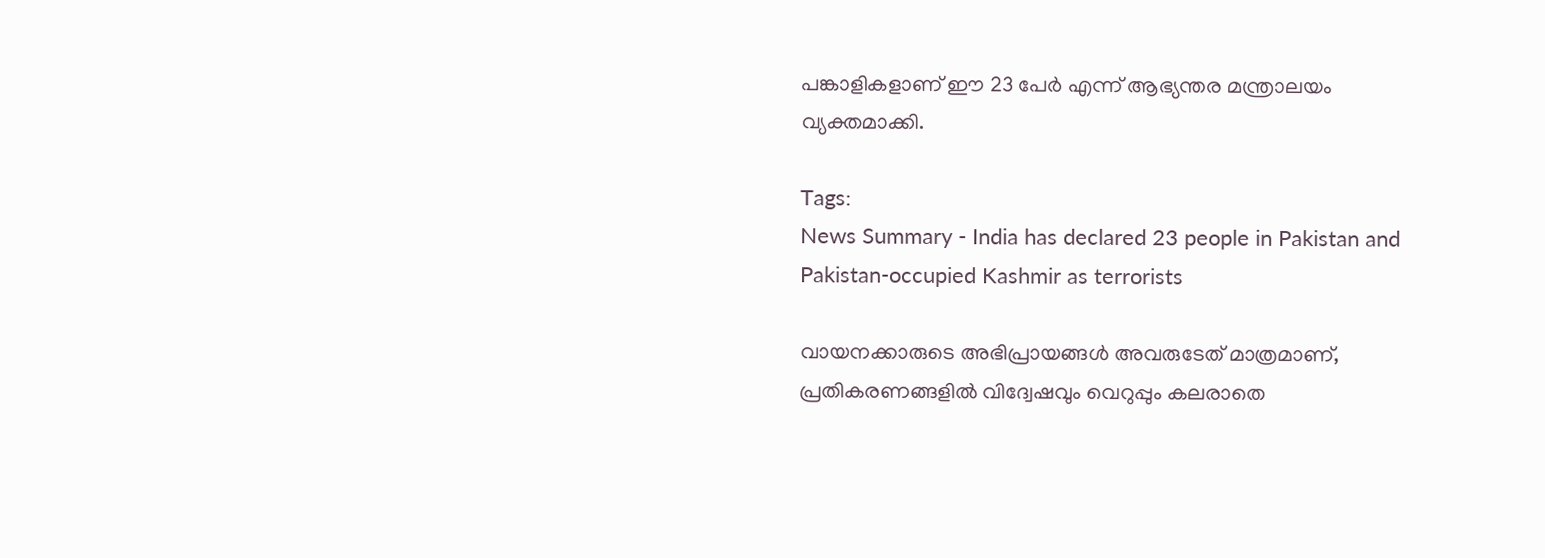പങ്കാളികളാണ് ഈ 23 പേർ എന്ന് ആഭ്യന്തര മന്ത്രാലയം വ്യക്തമാക്കി.

Tags:
News Summary - India has declared 23 people in Pakistan and Pakistan-occupied Kashmir as terrorists

വായനക്കാരുടെ അഭിപ്രായങ്ങള്‍ അവരുടേത് മാത്രമാണ്, പ്രതികരണങ്ങളിൽ വിദ്വേഷവും വെറുപ്പും കലരാതെ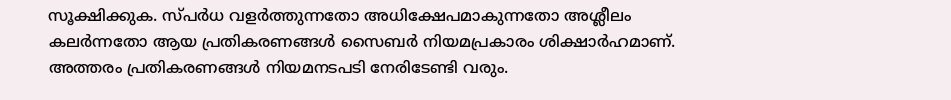സൂക്ഷിക്കുക. സ്പർധ വളർത്തുന്നതോ അധിക്ഷേപമാകുന്നതോ അശ്ലീലം കലർന്നതോ ആയ പ്രതികരണങ്ങൾ സൈബർ നിയമപ്രകാരം ശിക്ഷാർഹമാണ്. അത്തരം പ്രതികരണങ്ങൾ നിയമനടപടി നേരിടേണ്ടി വരും.